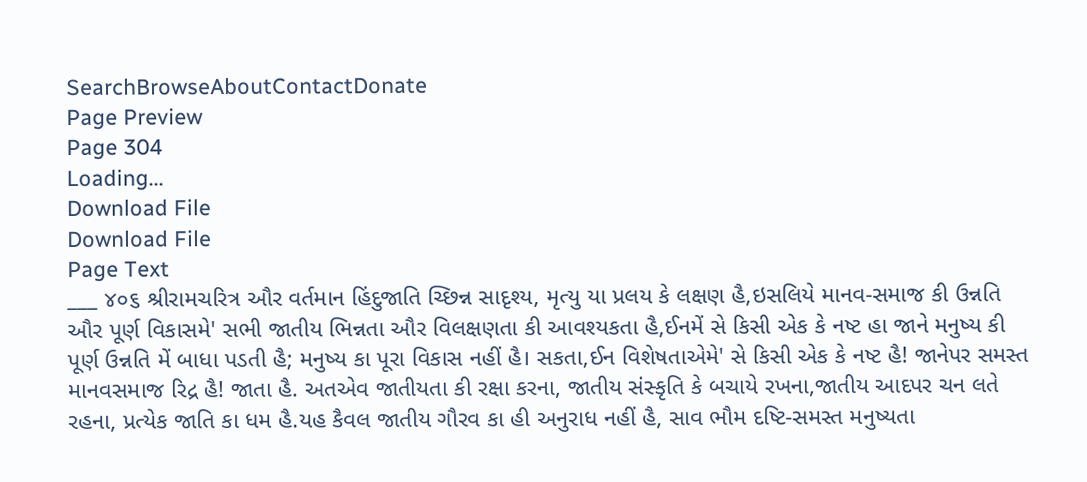SearchBrowseAboutContactDonate
Page Preview
Page 304
Loading...
Download File
Download File
Page Text
___ ૪૦૬ શ્રીરામચરિત્ર ઔર વર્તમાન હિંદુજાતિ ચ્છિન્ન સાદૃશ્ય, મૃત્યુ યા પ્રલય કે લક્ષણ હૈ,ઇસલિયે માનવ-સમાજ કી ઉન્નતિ ઔર પૂર્ણ વિકાસમે' સભી જાતીય ભિન્નતા ઔર વિલક્ષણતા કી આવશ્યકતા હૈ,ઈનમેં સે કિસી એક કે નષ્ટ હા જાને મનુષ્ય કી પૂર્ણ ઉન્નતિ મેં બાધા પડતી હૈ; મનુષ્ય કા પૂરા વિકાસ નહીં હૈ। સકતા,ઈન વિશેષતાએમે' સે કિસી એક કે નષ્ટ હૈ! જાનેપર સમસ્ત માનવસમાજ રિદ્ર હૈ! જાતા હૈ. અતએવ જાતીયતા કી રક્ષા કરના, જાતીય સંસ્કૃતિ કે બચાયે રખના,જાતીય આદપર ચન લતે રહના, પ્રત્યેક જાતિ કા ધમ હૈ.યહ કૈવલ જાતીય ગૌરવ કા હી અનુરાધ નહીં હૈ, સાવ ભૌમ દષ્ટિ-સમસ્ત મનુષ્યતા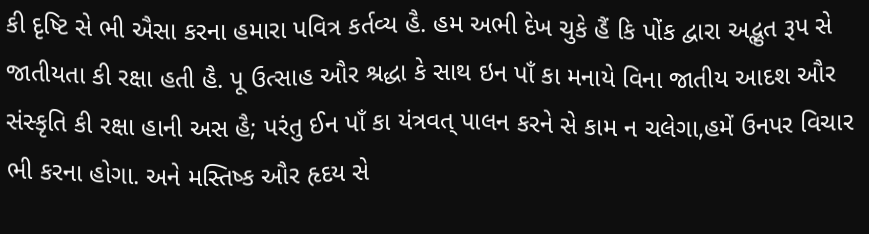કી દૃષ્ટિ સે ભી ઐસા કરના હમારા પવિત્ર કર્તવ્ય હૈ. હમ અભી દેખ ચુકે હૈં કિ પોંક દ્વારા અદ્ભુત રૂપ સે જાતીયતા કી રક્ષા હતી હૈ. પૂ ઉત્સાહ ઔર શ્રદ્ધા કે સાથ ઇન પાઁ કા મનાયે વિના જાતીય આદશ ઔર સંસ્કૃતિ કી રક્ષા હાની અસ હૈ; પરંતુ ઈન પાઁ કા યંત્રવત્ પાલન કરને સે કામ ન ચલેગા,હમેં ઉનપર વિચાર ભી કરના હોગા. અને મસ્તિષ્ક ઔર હૃદય સે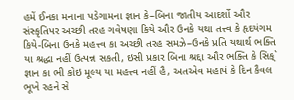હમેં ઈનકા મનાના પડેગામના જ્ઞાન કે–બિના જાતીય આદર્શો ઔર સંસ્કૃતિપર અચ્છી તરહ ગવેષણા કિયે ઔર ઉનકે યથા તત્ત્વ કે હૃદયંગમ કિયે-બિના ઉનકે મહત્ત્વ કા અચ્છી તરહ સમઝે–ઉનકે પ્રતિ યથાર્થ ભક્તિ યા શ્રદ્ધા નહીં ઉત્પન્ન સકતી, ઇસી પ્રકાર બિના શ્રદ્દા ઔર ભક્તિ કે સિક્` જ્ઞાન કા ભી કોઇ મૂલ્ય યા મહત્ત્વ નહીં હૈ, અતએવ મહાપં કે દિન કૈવલ ભૂખે રહને સે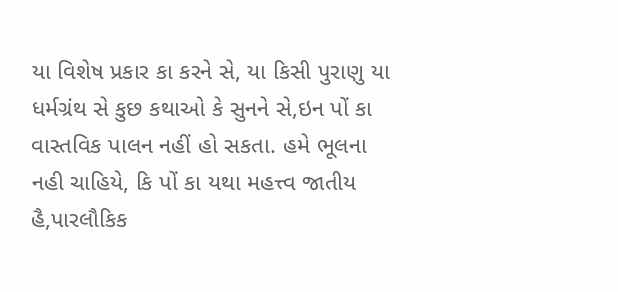યા વિશેષ પ્રકાર કા કરને સે, યા કિસી પુરાણુ યા ધર્મગ્રંથ સે કુછ કથાઓ કે સુનને સે,ઇન પોં કા વાસ્તવિક પાલન નહીં હો સકતા. હમે ભૂલના નહી ચાહિયે, કિ પોં કા યથા મહત્ત્વ જાતીય હૈ,પારલૌકિક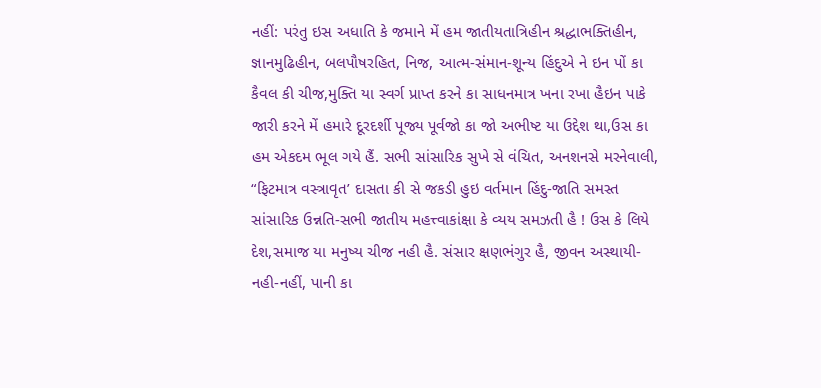નહીં: પરંતુ ઇસ અધાતિ કે જમાને મેં હમ જાતીયતાત્રિહીન શ્રદ્ધાભક્તિહીન, જ્ઞાનમુઢિહીન, બલપૌષરહિત, નિજ, આત્મ-સંમાન-શૂન્ય હિંદુએ ને ઇન પોં કા કૈવલ કી ચીજ,મુક્તિ યા સ્વર્ગ પ્રાપ્ત કરને કા સાધનમાત્ર ખના રખા હૈઇન પાકે જારી કરને મેં હમારે દૂરદર્શી પૂજ્ય પૂર્વજો કા જો અભીષ્ટ યા ઉદ્દેશ થા,ઉસ કા હમ એકદમ ભૂલ ગયે હૈં. સભી સાંસારિક સુખે સે વંચિત, અનશનસે મરનેવાલી, “ફિટમાત્ર વસ્ત્રાવૃત’ દાસતા કી સે જકડી હુઇ વર્તમાન હિંદુ-જાતિ સમસ્ત સાંસારિક ઉન્નતિ-સભી જાતીય મહત્ત્વાકાંક્ષા કે વ્યય સમઝતી હૈ ! ઉસ કે લિયે દેશ,સમાજ યા મનુષ્ય ચીજ નહી હૈ. સંસાર ક્ષણભંગુર હૈ, જીવન અસ્થાયી-નહી-નહીં, પાની કા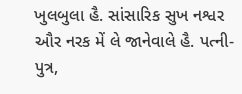ખુલબુલા હૈ. સાંસારિક સુખ નશ્વર ઔર નરક મેં લે જાનેવાલે હૈ. પત્ની-પુત્ર,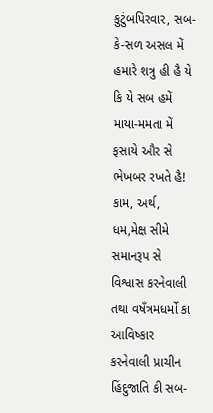કુટુંબપિરવાર, સબ-કે-સળ અસલ મેં હમારે શત્રુ હી હૈ યે કિ યે સબ હમેં માયા-મમતા મેં ફસાયે ઔર સે ભેખબર રખતે હૈ! કામ, અર્થ, ધમ,મેક્ષ સીમે સમાનરૂપ સે વિશ્વાસ કરનેવાલી તથા વષઁત્રમધર્મો કા આવિષ્કાર કરનેવાલી પ્રાચીન હિંદુજાતિ કી સબ-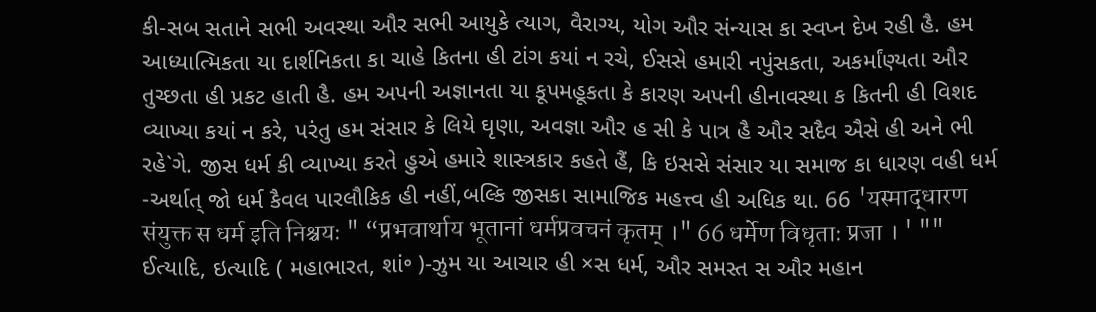કી-સબ સતાને સભી અવસ્થા ઔર સભી આયુકે ત્યાગ, વૈરાગ્ય, યોગ ઔર સંન્યાસ કા સ્વપ્ન દેખ રહી હૈ. હમ આધ્યાત્મિકતા યા દાર્શનિકતા કા ચાહે કિતના હી ટાંગ કયાં ન રચે, ઈસસે હમારી નપુંસકતા, અકર્માંણ્યતા ઔર તુચ્છતા હી પ્રકટ હાતી હૈ. હમ અપની અજ્ઞાનતા યા કૂપમહૂકતા કે કારણ અપની હીનાવસ્થા ક કિતની હી વિશદ વ્યાખ્યા કયાં ન કરે, પરંતુ હમ સંસાર કે લિયે ઘૃણા, અવજ્ઞા ઔર હ સી કે પાત્ર હૈ ઔર સદૈવ ઐસે હી અને ભી રહે`ગે. જીસ ધર્મ કી વ્યાખ્યા કરતે હુએ હમારે શાસ્ત્રકાર કહતે હૈં, કિ ઇસસે સંસાર યા સમાજ કા ધારણ વહી ધર્મ -અર્થાત્ જો ધર્મ કૈવલ પારલૌકિક હી નહીં,બલ્કિ જીસકા સામાજિક મહત્ત્વ હી અધિક થા. 66 'यस्माद्धारण संयुक्त स धर्म इति निश्चयः " “प्रभवार्थाय भूतानां धर्मप्रवचनं कृतम् ।" 66 धर्मेण विधृताः प्रजा । ' "" ઈત્યાદિ, ઇત્યાદિ ( મહાભારત, શાં॰ )-ઝુમ યા આચાર હી ×સ ધર્મ, ઔર સમસ્ત સ ઔર મહાન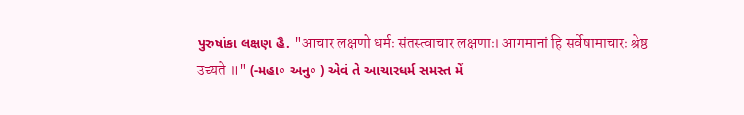પુરુષાંકા લક્ષણ હૈ. "आचार लक्षणो धर्मः संतस्त्वाचार लक्षणाः। आगमानां हि सर्वेषामाचारः श्रेष्ठ उच्यते ॥" (-મહા॰ અનુ॰ ) એવં તે આચારધર્મ સમસ્ત મેં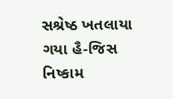સશ્રેષ્ઠ ખતલાયા ગયા હૈ-જિસ નિષ્કામ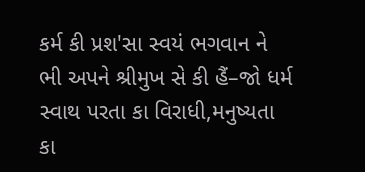કર્મ કી પ્રશ'સા સ્વયં ભગવાન ને ભી અપને શ્રીમુખ સે કી હૈં–જો ધર્મ સ્વાથ પરતા કા વિરાધી,મનુષ્યતા કા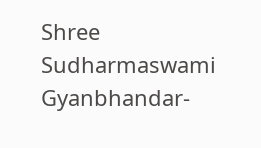Shree Sudharmaswami Gyanbhandar-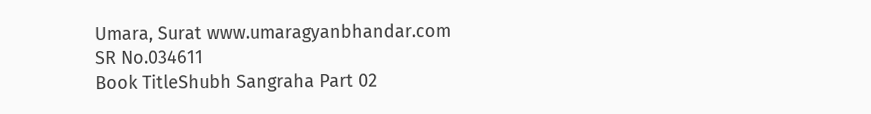Umara, Surat www.umaragyanbhandar.com
SR No.034611
Book TitleShubh Sangraha Part 02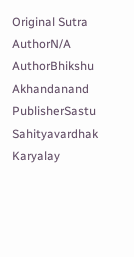Original Sutra AuthorN/A
AuthorBhikshu Akhandanand
PublisherSastu Sahityavardhak Karyalay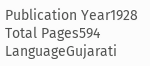Publication Year1928
Total Pages594
LanguageGujarati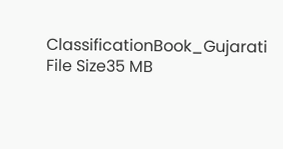ClassificationBook_Gujarati
File Size35 MB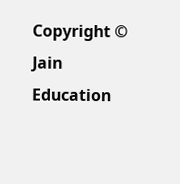Copyright © Jain Education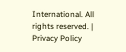International. All rights reserved. | Privacy Policy